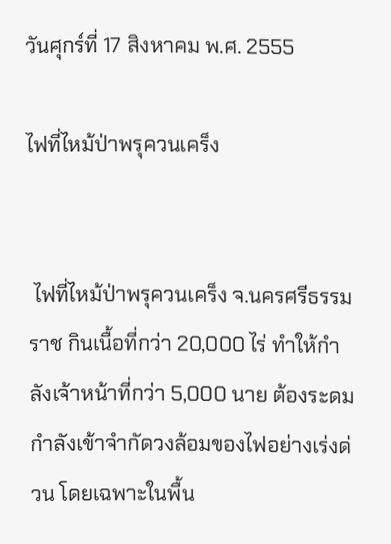วันศุกร์ที่ 17 สิงหาคม พ.ศ. 2555

ไฟที่ไหม้ป่าพรุควนเคร็ง


 ไฟที่ไหม้ป่าพรุควนเคร็ง จ.นครศรีธรรมราช กินเนื้อที่กว่า 20,000 ไร่ ทำให้กำลังเจ้าหน้าที่กว่า 5,000 นาย ต้องระดมกำลังเข้าจำกัดวงล้อมของไฟอย่างเร่งด่วน โดยเฉพาะในพื้น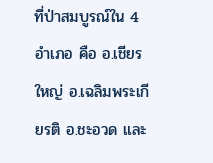ที่ป่าสมบูรณ์ใน 4 อำเภอ คือ อ.เชียรใหญ่ อ.เฉลิมพระเกียรติ อ.ชะอวด และ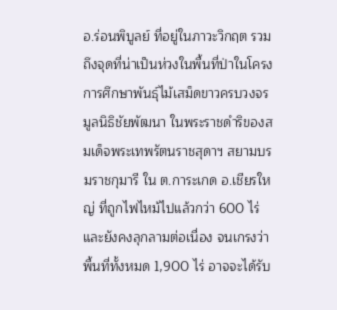อ.ร่อนพิบูลย์ ที่อยู่ในภาวะวิกฤต รวมถึงจุดที่น่าเป็นห่วงในพื้นที่ป่าในโครงการศึกษาพันธุ์ไม้เสม็ดขาวครบวงจร มูลนิธิชัยพัฒนา ในพระราชดำริของสมเด็จพระเทพรัตนราชสุดาฯ สยามบรมราชกุมารี ใน ต.การะเกด อ.เชียรใหญ่ ที่ถูกไฟไหม้ไปแล้วกว่า 600 ไร่ และยังคงลุกลามต่อเนื่อง จนเกรงว่าพื้นที่ทั้งหมด 1,900 ไร่ อาจจะได้รับ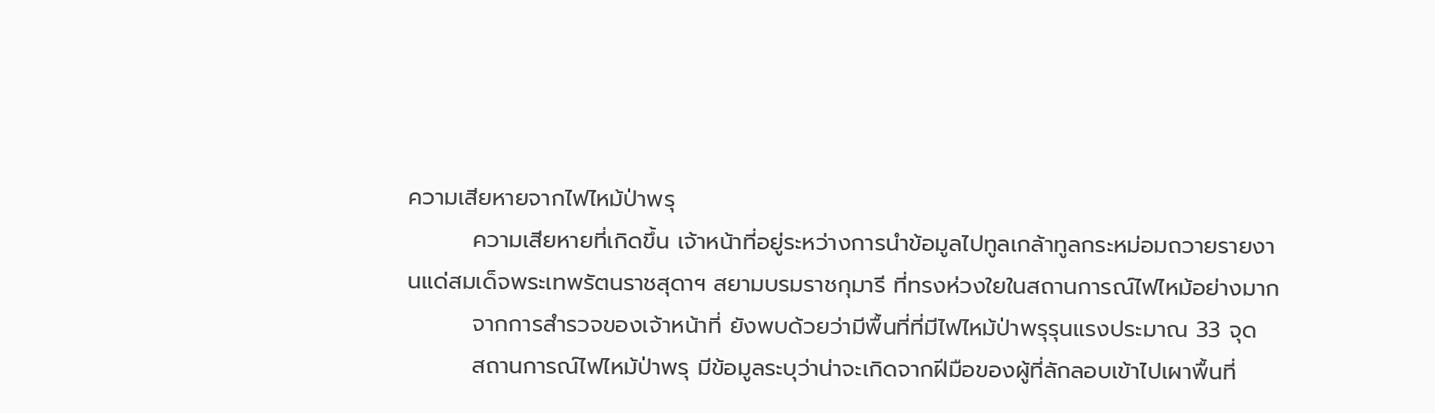ความเสียหายจากไฟไหม้ป่าพรุ
        ความเสียหายที่เกิดขึ้น เจ้าหน้าที่อยู่ระหว่างการนำข้อมูลไปทูลเกล้าทูลกระหม่อมถวายรายงานแด่สมเด็จพระเทพรัตนราชสุดาฯ สยามบรมราชกุมารี ที่ทรงห่วงใยในสถานการณ์ไฟไหม้อย่างมาก
        จากการสำรวจของเจ้าหน้าที่ ยังพบด้วยว่ามีพื้นที่ที่มีไฟไหม้ป่าพรุรุนแรงประมาณ 33 จุด
        สถานการณ์ไฟไหม้ป่าพรุ มีข้อมูลระบุว่าน่าจะเกิดจากฝีมือของผู้ที่ลักลอบเข้าไปเผาพื้นที่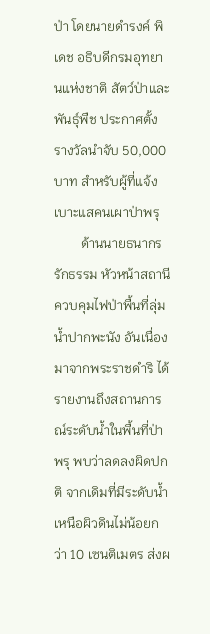ป่า โดยนายดำรงค์ พิเดช อธิบดีกรมอุทยานแห่งชาติ สัตว์ป่าและพันธุ์พืช ประกาศตั้งรางวัลนำจับ 50,000 บาท สำหรับผู้ที่แจ้งเบาะแสคนเผาป่าพรุ
        ด้านนายธนากร รักธรรม หัวหน้าสถานีควบคุมไฟป่าพื้นที่ลุ่มน้ำปากพะนัง อันเนื่องมาจากพระราชดำริ ได้รายงานถึงสถานการณ์ระดับน้ำในพื้นที่ป่าพรุ พบว่าลดลงผิดปกติ จากเดิมที่มีระดับน้ำเหนือผิวดินไม่น้อยกว่า 10 เซนติเมตร ส่งผ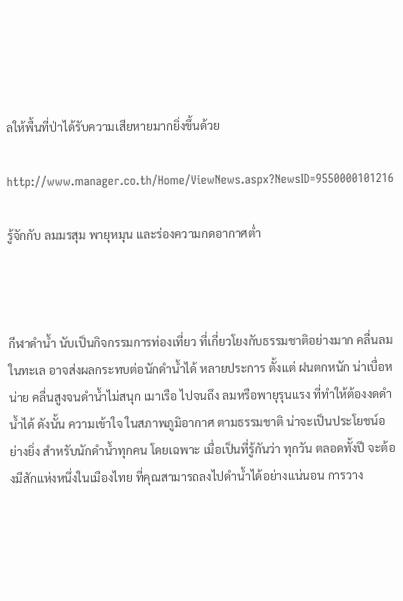ลให้พื้นที่ป่าได้รับความเสียหายมากยิ่งขึ้นด้วย

http://www.manager.co.th/Home/ViewNews.aspx?NewsID=9550000101216

รู้จักกับ ลมมรสุม พายุหมุน และร่องความกดอากาศต่ำ



กีฬาดำน้ำ นับเป็นกิจกรรมการท่องเที่ยว ที่เกี่ยวโยงกับธรรมชาติอย่างมาก คลื่นลมในทะเล อาจส่งผลกระทบต่อนักดำน้ำได้ หลายประการ ตั้งแต่ ฝนตกหนัก น่าเบื่อหน่าย คลื่นสูงจนดำน้ำไม่สนุก เมาเรือ ไปจนถึง ลมหรือพายุรุนแรง ที่ทำให้ต้องงดดำน้ำได้ ดังนั้น ความเข้าใจ ในสภาพภูมิอากาศ ตามธรรมชาติ น่าจะเป็นประโยชน์อย่างยิ่ง สำหรับนักดำน้ำทุกคน โดยเฉพาะ เมื่อเป็นที่รู้กันว่า ทุกวัน ตลอดทั้งปี จะต้องมีสักแห่งหนึ่งในเมืองไทย ที่คุณสามารถลงไปดำน้ำได้อย่างแน่นอน การวาง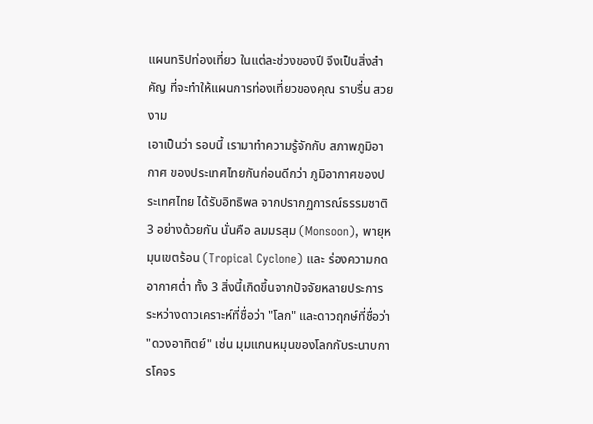แผนทริปท่องเที่ยว ในแต่ละช่วงของปี จึงเป็นสิ่งสำคัญ ที่จะทำให้แผนการท่องเที่ยวของคุณ ราบรื่น สวยงาม
เอาเป็นว่า รอบนี้ เรามาทำความรู้จักกับ สภาพภูมิอากาศ ของประเทศไทยกันก่อนดีกว่า ภูมิอากาศของประเทศไทย ได้รับอิทธิพล จากปรากฏการณ์ธรรมชาติ 3 อย่างด้วยกัน นั่นคือ ลมมรสุม (Monsoon), พายุหมุนเขตร้อน (Tropical Cyclone) และ ร่องความกดอากาศต่ำ ทั้ง 3 สิ่งนี้เกิดขึ้นจากปัจจัยหลายประการ ระหว่างดาวเคราะห์ที่ชื่อว่า "โลก" และดาวฤกษ์ที่ชื่อว่า "ดวงอาทิตย์" เช่น มุมแกนหมุนของโลกกับระนาบการโคจร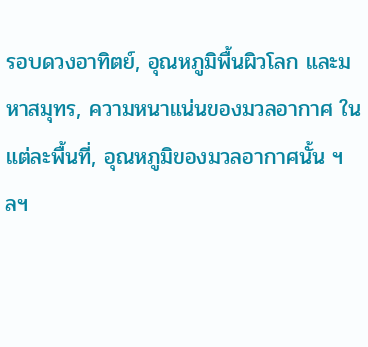รอบดวงอาทิตย์, อุณหภูมิพื้นผิวโลก และมหาสมุทร, ความหนาแน่นของมวลอากาศ ในแต่ละพื้นที่, อุณหภูมิของมวลอากาศนั้น ฯลฯ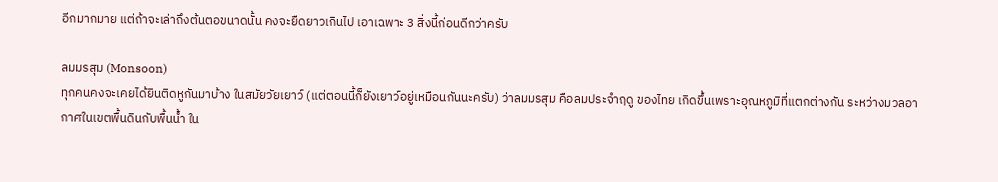อีกมากมาย แต่ถ้าจะเล่าถึงต้นตอขนาดนั้น คงจะยืดยาวเกินไป เอาเฉพาะ 3 สิ่งนี้ก่อนดีกว่าครับ

ลมมรสุม (Monsoon)
ทุกคนคงจะเคยได้ยินติดหูกันมาบ้าง ในสมัยวัยเยาว์ (แต่ตอนนี้ก็ยังเยาว์อยู่เหมือนกันนะครับ) ว่าลมมรสุม คือลมประจำฤดู ของไทย เกิดขึ้นเพราะอุณหภูมิที่แตกต่างกัน ระหว่างมวลอากาศในเขตพื้นดินกับพื้นน้ำ ใน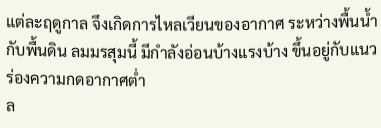แต่ละฤดูกาล จึงเกิดการไหลเวียนของอากาศ ระหว่างพื้นน้ำกับพื้นดิน ลมมรสุมนี้ มีกำลังอ่อนบ้างแรงบ้าง ขึ้นอยู่กับแนวร่องความกดอากาศต่ำ
ล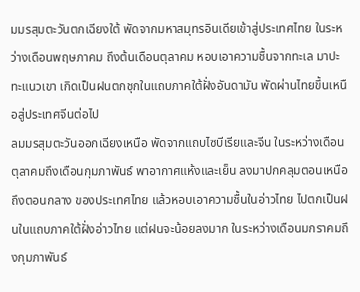มมรสุมตะวันตกเฉียงใต้ พัดจากมหาสมุทรอินเดียเข้าสู่ประเทศไทย ในระหว่างเดือนพฤษภาคม ถึงต้นเดือนตุลาคม หอบเอาความชื้นจากทะเล มาปะทะแนวเขา เกิดเป็นฝนตกชุกในแถบภาคใต้ฝั่งอันดามัน พัดผ่านไทยขึ้นเหนือสู่ประเทศจีนต่อไป
ลมมรสุมตะวันออกเฉียงเหนือ พัดจากแถบไซบีเรียและจีน ในระหว่างเดือนตุลาคมถึงเดือนกุมภาพันธ์ พาอากาศแห้งและเย็น ลงมาปกคลุมตอนเหนือถึงตอนกลาง ของประเทศไทย แล้วหอบเอาความชื้นในอ่าวไทย ไปตกเป็นฝนในแถบภาคใต้ฝั่งอ่าวไทย แต่ฝนจะน้อยลงมาก ในระหว่างเดือนมกราคมถึงกุมภาพันธ์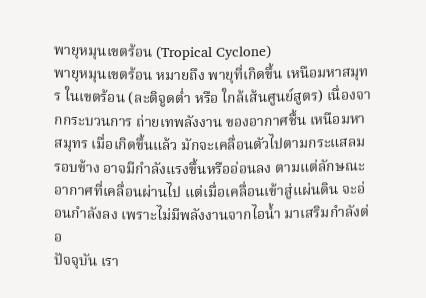พายุหมุนเขตร้อน (Tropical Cyclone)
พายุหมุนเขตร้อน หมายถึง พายุที่เกิดขึ้น เหนือมหาสมุทร ในเขตร้อน (ละติจูดต่ำ หรือ ใกล้เส้นศูนย์สูตร) เนื่องจากกระบวนการ ถ่ายเทพลังงาน ของอากาศชื้น เหนือมหาสมุทร เมื่อเกิดขึ้นแล้ว มักจะเคลื่อนตัวไปตามกระแสลมรอบข้าง อาจมีกำลังแรงขึ้นหรืออ่อนลง ตามแต่ลักษณะอากาศที่เคลื่อนผ่านไป แต่เมื่อเคลื่อนเข้าสู่แผ่นดิน จะอ่อนกำลังลง เพราะไม่มีพลังงานจากไอน้ำ มาเสริมกำลังต่อ
ปัจจุบัน เรา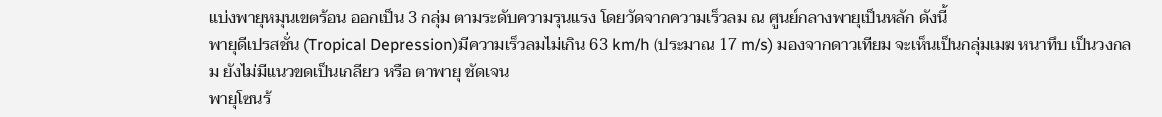แบ่งพายุหมุนเขตร้อน ออกเป็น 3 กลุ่ม ตามระดับความรุนแรง โดยวัดจากความเร็วลม ณ ศูนย์กลางพายุเป็นหลัก ดังนี้
พายุดีเปรสชั่น (Tropical Depression)มีความเร็วลมไม่เกิน 63 km/h (ประมาณ 17 m/s) มองจากดาวเทียม จะเห็นเป็นกลุ่มเมฆ หนาทึบ เป็นวงกลม ยังไม่มีแนวขดเป็นเกลียว หรือ ตาพายุ ชัดเจน
พายุโซนร้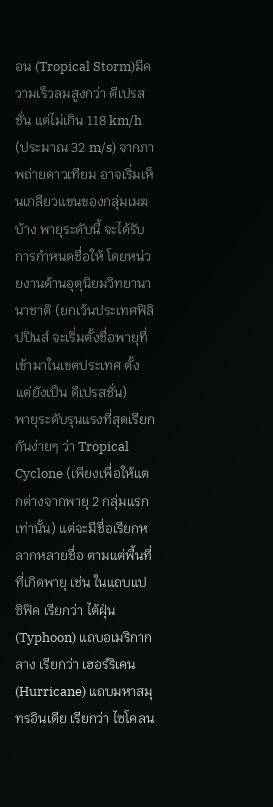อน (Tropical Storm)มีความเร็วลมสูงกว่า ดีเปรสชั่น แต่ไม่เกิน 118 km/h (ประมาณ 32 m/s) จากภาพถ่ายดาวเทียม อาจเริ่มเห็นเกลียวแขนของกลุ่มเมฆบ้าง พายุระดับนี้ จะได้รับการกำหนดชื่อให้ โดยหน่วยงานด้านอุตุนิยมวิทยานานาชาติ (ยกเว้นประเทศฟิลิปปินส์ จะเริ่มตั้งชื่อพายุที่เข้ามาในเขตประเทศ ตั้งแต่ยังเป็น ดีเปรสชั่น)
พายุระดับรุนแรงที่สุดเรียกกันง่ายๆ ว่า Tropical Cyclone (เพียงเพื่อให้แตกต่างจากพายุ 2 กลุ่มแรก เท่านั้น) แต่จะมีชื่อเรียกหลากหลายชื่อ ตามแต่พื้นที่ที่เกิดพายุ เช่น ในแถบแปซิฟิค เรียกว่า ไต้ฝุ่น (Typhoon) แถบอเมริกากลาง เรียกว่า เฮอร์ริเคน (Hurricane) แถบมหาสมุทรอินเดีย เรียกว่า ไซโคลน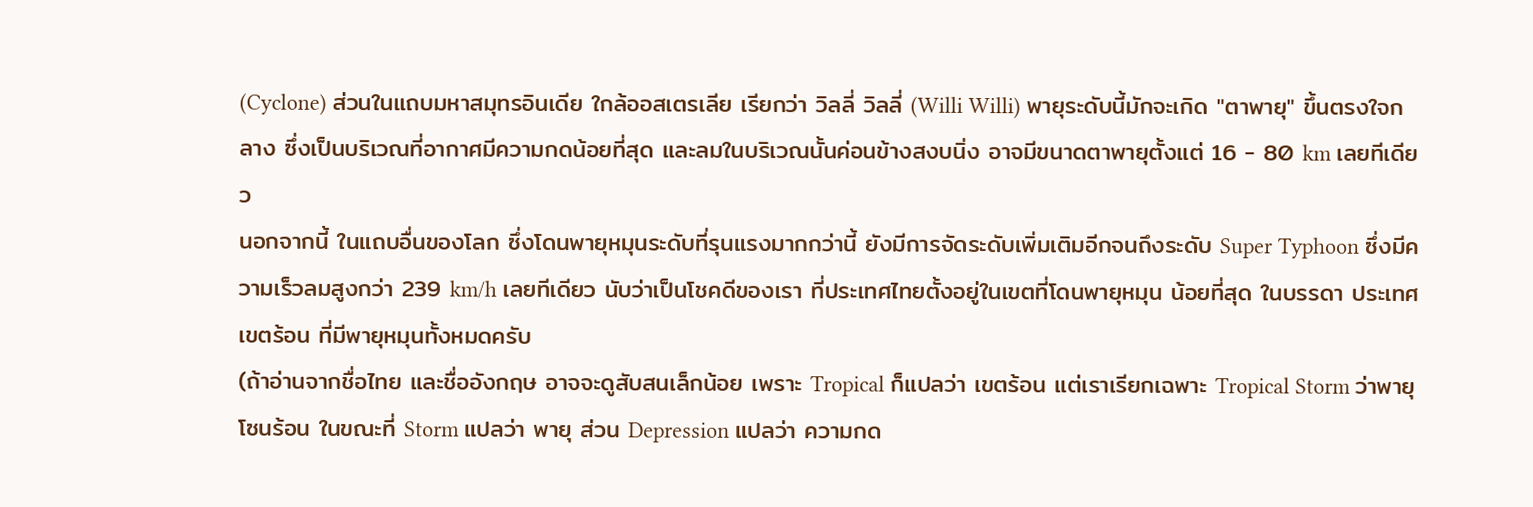(Cyclone) ส่วนในแถบมหาสมุทรอินเดีย ใกล้ออสเตรเลีย เรียกว่า วิลลี่ วิลลี่ (Willi Willi) พายุระดับนี้มักจะเกิด "ตาพายุ" ขึ้นตรงใจกลาง ซึ่งเป็นบริเวณที่อากาศมีความกดน้อยที่สุด และลมในบริเวณนั้นค่อนข้างสงบนิ่ง อาจมีขนาดตาพายุตั้งแต่ 16 - 80 km เลยทีเดียว
นอกจากนี้ ในแถบอื่นของโลก ซึ่งโดนพายุหมุนระดับที่รุนแรงมากกว่านี้ ยังมีการจัดระดับเพิ่มเติมอีกจนถึงระดับ Super Typhoon ซึ่งมีความเร็วลมสูงกว่า 239 km/h เลยทีเดียว นับว่าเป็นโชคดีของเรา ที่ประเทศไทยตั้งอยู่ในเขตที่โดนพายุหมุน น้อยที่สุด ในบรรดา ประเทศเขตร้อน ที่มีพายุหมุนทั้งหมดครับ
(ถ้าอ่านจากชื่อไทย และชื่ออังกฤษ อาจจะดูสับสนเล็กน้อย เพราะ Tropical ก็แปลว่า เขตร้อน แต่เราเรียกเฉพาะ Tropical Storm ว่าพายุโซนร้อน ในขณะที่ Storm แปลว่า พายุ ส่วน Depression แปลว่า ความกด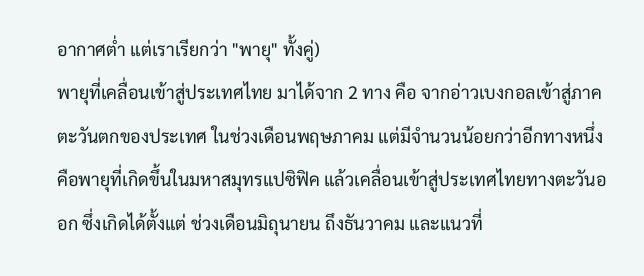อากาศต่ำ แต่เราเรียกว่า "พายุ" ทั้งคู่)
พายุที่เคลื่อนเข้าสู่ประเทศไทย มาได้จาก 2 ทาง คือ จากอ่าวเบงกอลเข้าสู่ภาคตะวันตกของประเทศ ในช่วงเดือนพฤษภาคม แต่มีจำนวนน้อยกว่าอีกทางหนึ่ง คือพายุที่เกิดขึ้นในมหาสมุทรแปซิฟิค แล้วเคลื่อนเข้าสู่ประเทศไทยทางตะวันออก ซึ่งเกิดได้ตั้งแต่ ช่วงเดือนมิถุนายน ถึงธันวาคม และแนวที่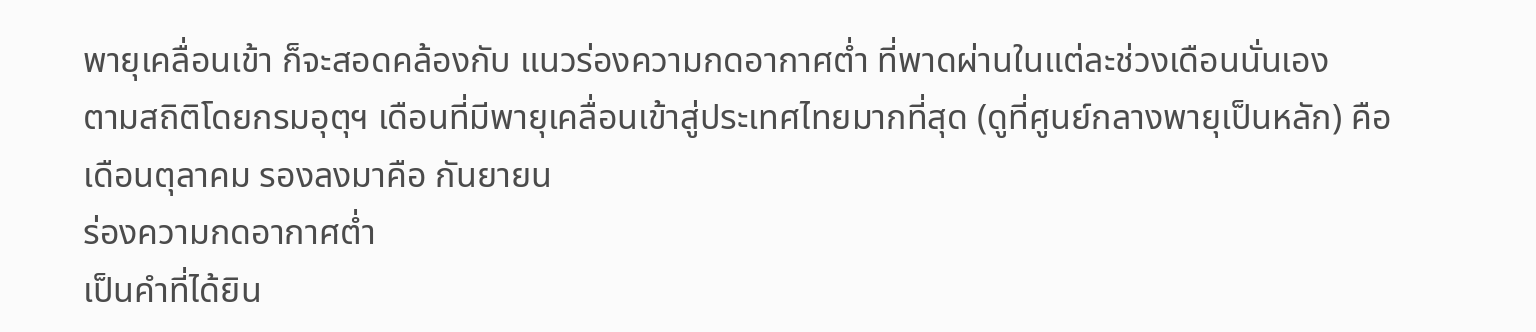พายุเคลื่อนเข้า ก็จะสอดคล้องกับ แนวร่องความกดอากาศต่ำ ที่พาดผ่านในแต่ละช่วงเดือนนั่นเอง
ตามสถิติโดยกรมอุตุฯ เดือนที่มีพายุเคลื่อนเข้าสู่ประเทศไทยมากที่สุด (ดูที่ศูนย์กลางพายุเป็นหลัก) คือ เดือนตุลาคม รองลงมาคือ กันยายน
ร่องความกดอากาศต่ำ
เป็นคำที่ได้ยิน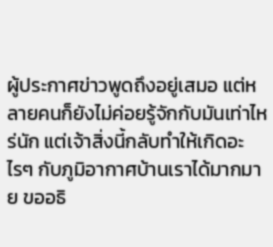ผู้ประกาศข่าวพูดถึงอยู่เสมอ แต่หลายคนก็ยังไม่ค่อยรู้จักกับมันเท่าไหร่นัก แต่เจ้าสิ่งนี้กลับทำให้เกิดอะไรๆ กับภูมิอากาศบ้านเราได้มากมาย ขออธิ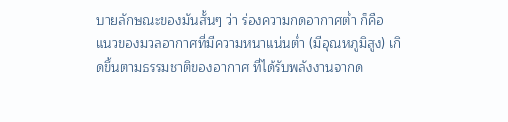บายลักษณะของมันสั้นๆ ว่า ร่องความกดอากาศต่ำ ก็คือ แนวของมวลอากาศที่มีความหนาแน่นต่ำ (มีอุณหภูมิสูง) เกิดขึ้นตามธรรมชาติของอากาศ ที่ได้รับพลังงานจากด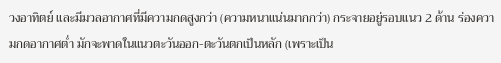วงอาทิตย์ และมีมวลอากาศที่มีความกดสูงกว่า (ความหนาแน่นมากกว่า) กระจายอยู่รอบแนว 2 ด้าน ร่องความกดอากาศต่ำ มักจะพาดในแนวตะวันออก-ตะวันตกเป็นหลัก (เพราะเป็น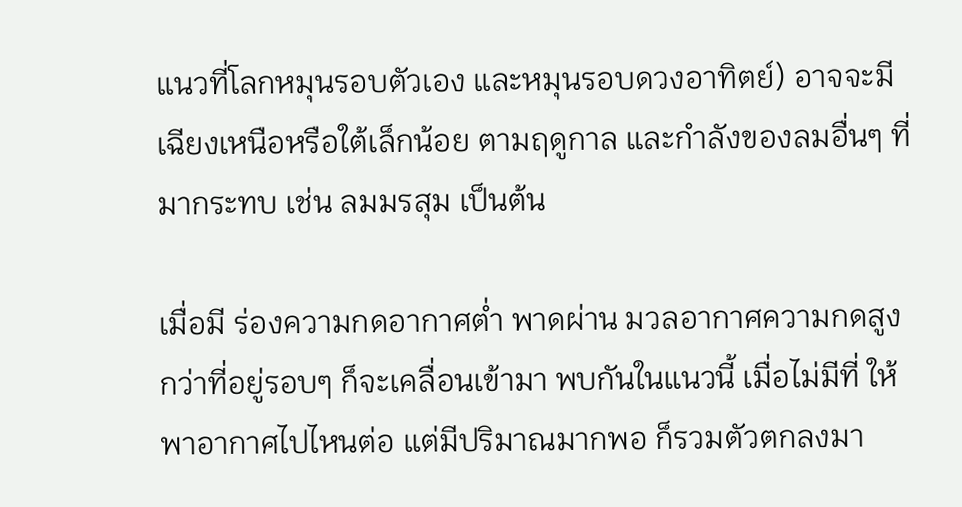แนวที่โลกหมุนรอบตัวเอง และหมุนรอบดวงอาทิตย์) อาจจะมีเฉียงเหนือหรือใต้เล็กน้อย ตามฤดูกาล และกำลังของลมอื่นๆ ที่มากระทบ เช่น ลมมรสุม เป็นต้น

เมื่อมี ร่องความกดอากาศต่ำ พาดผ่าน มวลอากาศความกดสูงกว่าที่อยู่รอบๆ ก็จะเคลื่อนเข้ามา พบกันในแนวนี้ เมื่อไม่มีที่ ให้พาอากาศไปไหนต่อ แต่มีปริมาณมากพอ ก็รวมตัวตกลงมา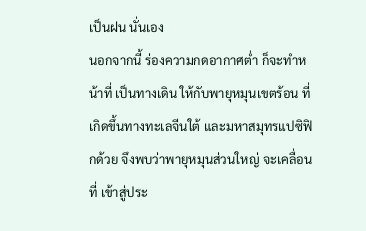เป็นฝน นั่นเอง
นอกจากนี้ ร่องความกดอากาศต่ำ ก็จะทำหน้าที่ เป็นทางเดิน ให้กับพายุหมุนเขตร้อน ที่เกิดขึ้นทางทะเลจีนใต้ และมหาสมุทรแปซิฟิกด้วย จึงพบว่าพายุหมุนส่วนใหญ่ จะเคลื่อนที่ เข้าสู่ประ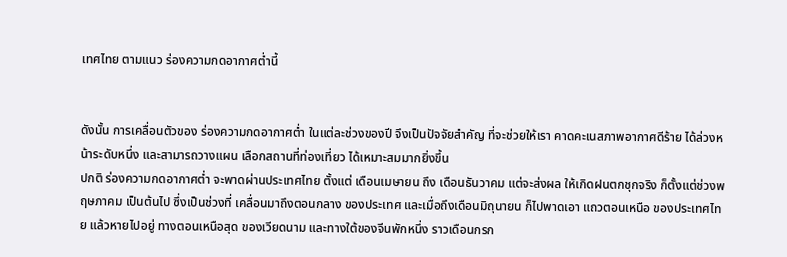เทศไทย ตามแนว ร่องความกดอากาศต่ำนี้


ดังนั้น การเคลื่อนตัวของ ร่องความกดอากาศต่ำ ในแต่ละช่วงของปี จึงเป็นปัจจัยสำคัญ ที่จะช่วยให้เรา คาดคะเนสภาพอากาศดีร้าย ได้ล่วงหน้าระดับหนึ่ง และสามารถวางแผน เลือกสถานที่ท่องเที่ยว ได้เหมาะสมมากยิ่งขึ้น
ปกติ ร่องความกดอากาศต่ำ จะพาดผ่านประเทศไทย ตั้งแต่ เดือนเมษายน ถึง เดือนธันวาคม แต่จะส่งผล ให้เกิดฝนตกชุกจริง ก็ตั้งแต่ช่วงพฤษภาคม เป็นต้นไป ซึ่งเป็นช่วงที่ เคลื่อนมาถึงตอนกลาง ของประเทศ และเมื่อถึงเดือนมิถุนายน ก็ไปพาดเอา แถวตอนเหนือ ของประเทศไทย แล้วหายไปอยู่ ทางตอนเหนือสุด ของเวียดนาม และทางใต้ของจีนพักหนึ่ง ราวเดือนกรก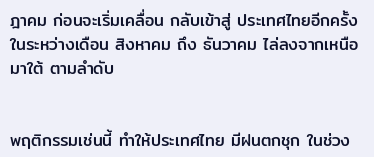ฎาคม ก่อนจะเริ่มเคลื่อน กลับเข้าสู่ ประเทศไทยอีกครั้ง ในระหว่างเดือน สิงหาคม ถึง ธันวาคม ไล่ลงจากเหนือมาใต้ ตามลำดับ


พฤติกรรมเช่นนี้ ทำให้ประเทศไทย มีฝนตกชุก ในช่วง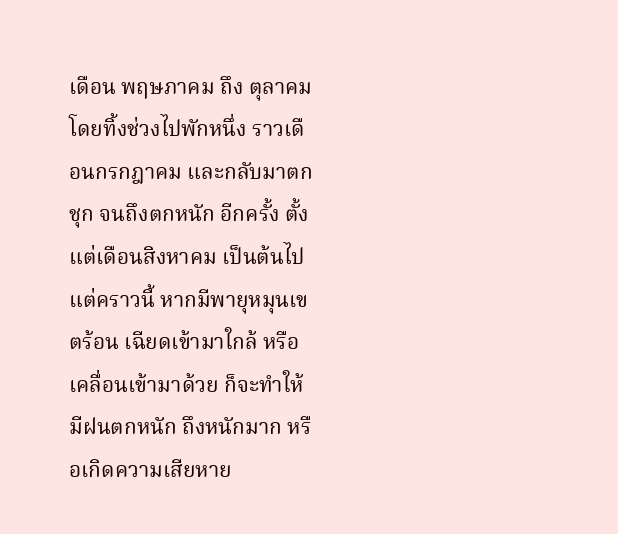เดือน พฤษภาคม ถึง ตุลาคม โดยทิ้งช่วงไปพักหนึ่ง ราวเดือนกรกฎาคม และกลับมาตกชุก จนถึงตกหนัก อีกครั้ง ตั้งแต่เดือนสิงหาคม เป็นต้นไป แต่คราวนี้ หากมีพายุหมุนเขตร้อน เฉียดเข้ามาใกล้ หรือเคลื่อนเข้ามาด้วย ก็จะทำให้มีฝนตกหนัก ถึงหนักมาก หรือเกิดความเสียหาย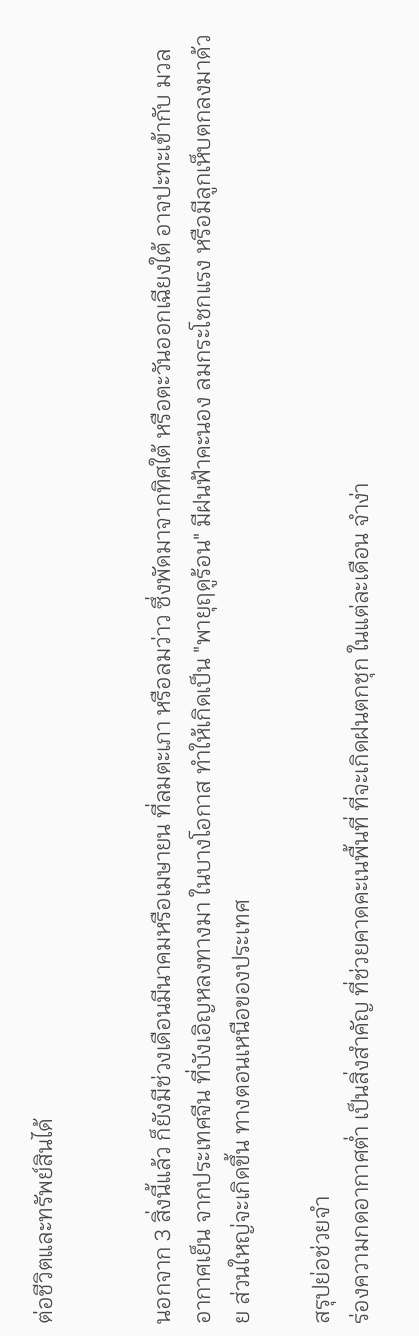ต่อชีวิตและทรัพย์สินได้


นอกจาก 3 สิ่งนี้แล้ว ก็ยังมีช่วงเดือนมีนาคมหรือเมษายน ที่ลมตะเภา หรือลมว่าว ซึ่งพัดมาจากทิศใต้ หรือตะวันออกเฉียงใต้ อาจปะทะเข้ากับ มวลอากาศเย็น จากประเทศจีน ที่บังเอิญหลงทางมา ในบางโอกาส ทำให้เกิดเป็น "พายุฤดูร้อน" มีฝนฟ้าคะนอง ลมกระโชกแรง หรือมีลูกเห็บตกลงมาด้วย ส่วนใหญ่จะเกิดขึ้น ทางตอนเหนือของประเทศ

สรุปย่อช่วยจำ
ร่องความกดอากาศต่ำ เป็นสิ่งสำคัญ ที่ช่วยคาดคะเนพื้นที่ ที่จะเกิดฝนตกชุก ในแต่ละเดือน จำง่า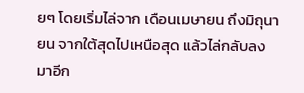ยๆ โดยเริ่มไล่จาก เดือนเมษายน ถึงมิถุนายน จากใต้สุดไปเหนือสุด แล้วไล่กลับลงมาอีก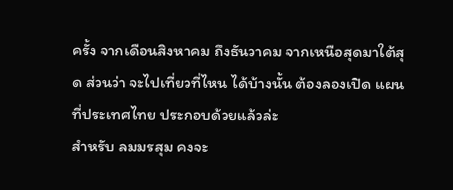ครั้ง จากเดือนสิงหาคม ถึงธันวาคม จากเหนือสุดมาใต้สุด ส่วนว่า จะไปเที่ยวที่ไหน ได้บ้างนั้น ต้องลองเปิด แผนที่ประเทศไทย ประกอบด้วยแล้วล่ะ
สำหรับ ลมมรสุม คงจะ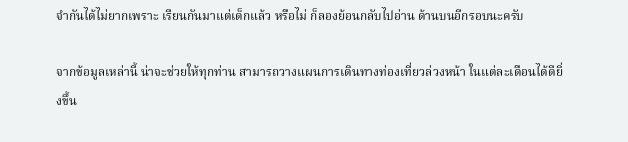จำกันได้ไม่ยากเพราะ เรียนกันมาแต่เด็กแล้ว หรือไม่ ก็ลองย้อนกลับไปอ่าน ด้านบนอีกรอบนะครับ

จากข้อมูลเหล่านี้ น่าจะช่วยให้ทุกท่าน สามารถวางแผนการเดินทางท่องเที่ยวล่วงหน้า ในแต่ละเดือนได้ดียิ่งขึ้น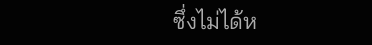ซึ่งไม่ได้ห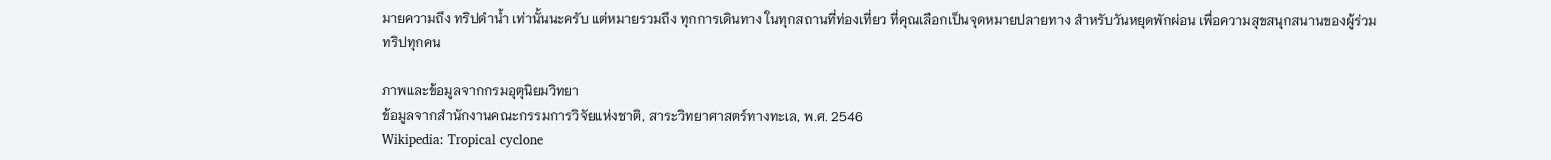มายความถึง ทริปดำน้ำ เท่านั้นนะครับ แต่หมายรวมถึง ทุกการเดินทาง ในทุกสถานที่ท่องเที่ยว ที่คุณเลือกเป็นจุดหมายปลายทาง สำหรับวันหยุดพักผ่อน เพื่อความสุขสนุกสนานของผู้ร่วมทริปทุกคน

ภาพและข้อมูลจากกรมอุตุนิยมวิทยา
ข้อมูลจากสำนักงานคณะกรรมการวิจัยแห่งชาติ, สาระวิทยาศาสตร์ทางทะเล, พ.ศ. 2546
Wikipedia: Tropical cyclone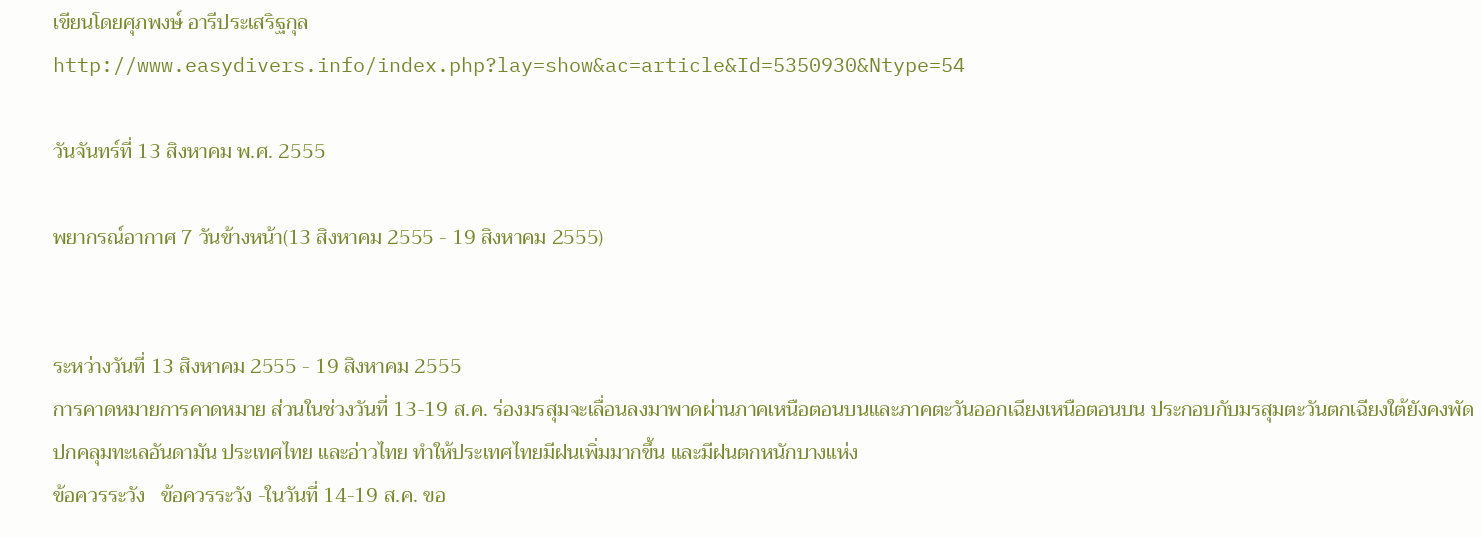เขียนโดยศุภพงษ์ อารีประเสริฐกุล
http://www.easydivers.info/index.php?lay=show&ac=article&Id=5350930&Ntype=54

วันจันทร์ที่ 13 สิงหาคม พ.ศ. 2555

พยากรณ์อากาศ 7 วันข้างหน้า(13 สิงหาคม 2555 - 19 สิงหาคม 2555)


ระหว่างวันที่ 13 สิงหาคม 2555 - 19 สิงหาคม 2555
การคาดหมายการคาดหมาย ส่วนในช่วงวันที่ 13-19 ส.ค. ร่องมรสุมจะเลื่อนลงมาพาดผ่านภาคเหนือตอนบนและภาคตะวันออกเฉียงเหนือตอนบน ประกอบกับมรสุมตะวันตกเฉียงใต้ยังคงพัดปกคลุมทะเลอันดามัน ประเทศไทย และอ่าวไทย ทำให้ประเทศไทยมีฝนเพิ่มมากขึ้น และมีฝนตกหนักบางแห่ง
ข้อควรระวัง   ข้อควรระวัง -ในวันที่ 14-19 ส.ค. ขอ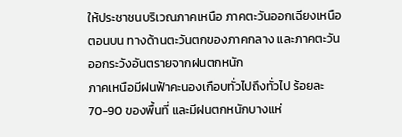ให้ประชาชนบริเวณภาคเหนือ ภาคตะวันออกเฉียงเหนือตอนบน ทางด้านตะวันตกของภาคกลาง และภาคตะวันออกระวังอันตรายจากฝนตกหนัก
ภาคเหนือมีฝนฟ้าคะนองเกือบทั่วไปถึงทั่วไป ร้อยละ 70-90 ของพื้นที่ และมีฝนตกหนักบางแห่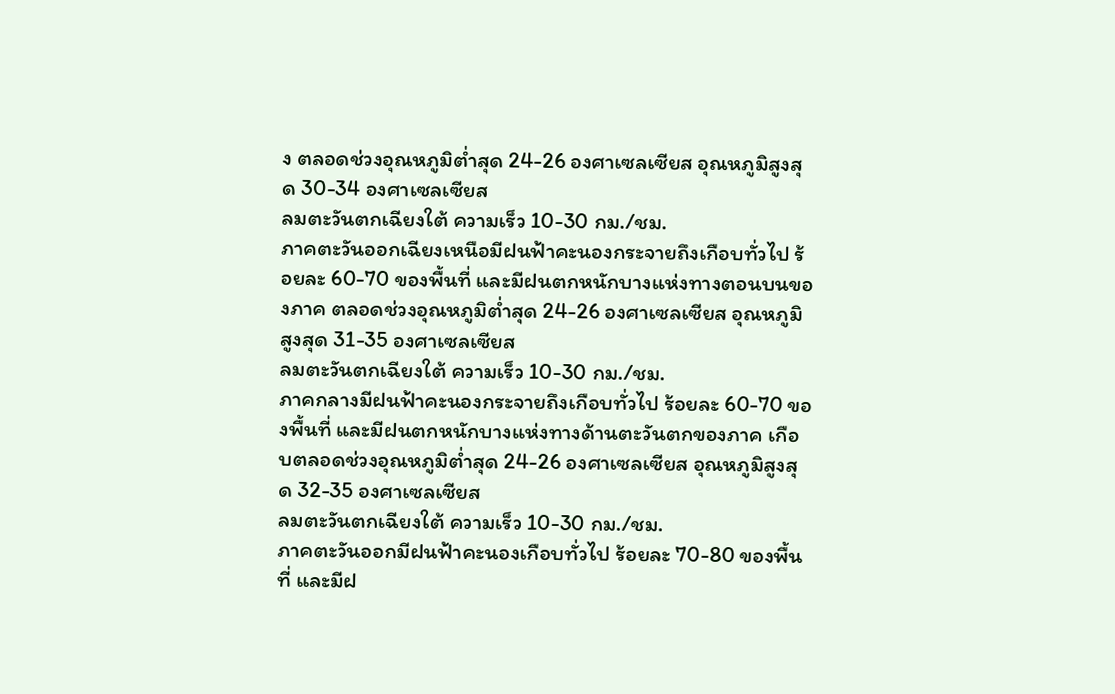ง ตลอดช่วงอุณหภูมิต่ำสุด 24-26 องศาเซลเซียส อุณหภูมิสูงสุด 30-34 องศาเซลเซียส
ลมตะวันตกเฉียงใต้ ความเร็ว 10-30 กม./ชม.
ภาคตะวันออกเฉียงเหนือมีฝนฟ้าคะนองกระจายถึงเกือบทั่วไป ร้อยละ 60-70 ของพื้นที่ และมีฝนตกหนักบางแห่งทางตอนบนของภาค ตลอดช่วงอุณหภูมิต่ำสุด 24-26 องศาเซลเซียส อุณหภูมิสูงสุด 31-35 องศาเซลเซียส
ลมตะวันตกเฉียงใต้ ความเร็ว 10-30 กม./ชม.
ภาคกลางมีฝนฟ้าคะนองกระจายถึงเกือบทั่วไป ร้อยละ 60-70 ของพื้นที่ และมีฝนตกหนักบางแห่งทางด้านตะวันตกของภาค เกือบตลอดช่วงอุณหภูมิต่ำสุด 24-26 องศาเซลเซียส อุณหภูมิสูงสุด 32-35 องศาเซลเซียส
ลมตะวันตกเฉียงใต้ ความเร็ว 10-30 กม./ชม.
ภาคตะวันออกมีฝนฟ้าคะนองเกือบทั่วไป ร้อยละ 70-80 ของพื้นที่ และมีฝ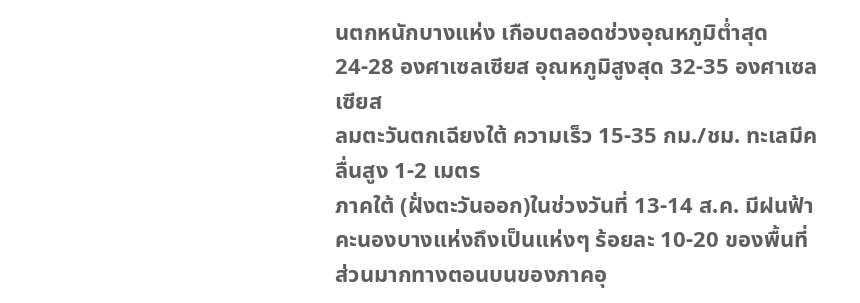นตกหนักบางแห่ง เกือบตลอดช่วงอุณหภูมิต่ำสุด 24-28 องศาเซลเซียส อุณหภูมิสูงสุด 32-35 องศาเซลเซียส
ลมตะวันตกเฉียงใต้ ความเร็ว 15-35 กม./ชม. ทะเลมีคลื่นสูง 1-2 เมตร
ภาคใต้ (ฝั่งตะวันออก)ในช่วงวันที่ 13-14 ส.ค. มีฝนฟ้าคะนองบางแห่งถึงเป็นแห่งๆ ร้อยละ 10-20 ของพื้นที่ ส่วนมากทางตอนบนของภาคอุ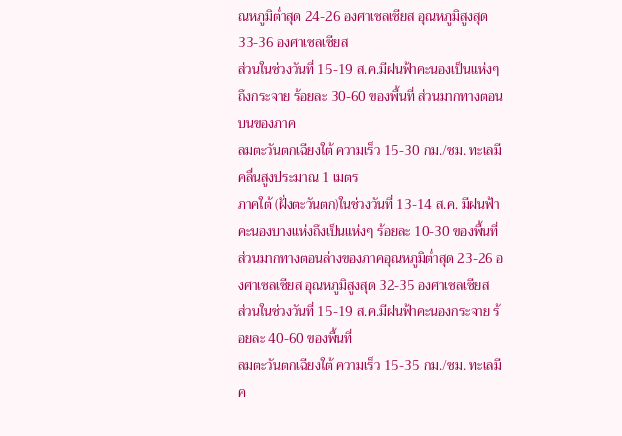ณหภูมิต่ำสุด 24-26 องศาเซลเซียส อุณหภูมิสูงสุด 33-36 องศาเซลเซียส
ส่วนในช่วงวันที่ 15-19 ส.ค.มีฝนฟ้าคะนองเป็นแห่งๆถึงกระจาย ร้อยละ 30-60 ของพื้นที่ ส่วนมากทางตอนบนของภาค
ลมตะวันตกเฉียงใต้ ความเร็ว 15-30 กม./ชม. ทะเลมีคลื่นสูงประมาณ 1 เมตร
ภาคใต้ (ฝั่งตะวันตก)ในช่วงวันที่ 13-14 ส.ค. มีฝนฟ้าคะนองบางแห่งถึงเป็นแห่งๆ ร้อยละ 10-30 ของพื้นที่ ส่วนมากทางตอนล่างของภาคอุณหภูมิต่ำสุด 23-26 องศาเซลเซียส อุณหภูมิสูงสุด 32-35 องศาเซลเซียส
ส่วนในช่วงวันที่ 15-19 ส.ค.มีฝนฟ้าคะนองกระจาย ร้อยละ 40-60 ของพื้นที่
ลมตะวันตกเฉียงใต้ ความเร็ว 15-35 กม./ชม. ทะเลมีค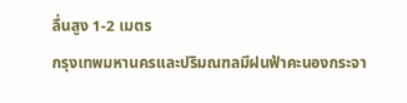ลื่นสูง 1-2 เมตร
กรุงเทพมหานครและปริมณฑลมีฝนฟ้าคะนองกระจา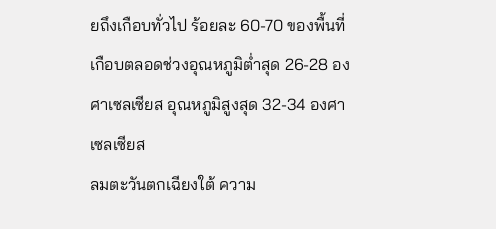ยถึงเกือบทั่วไป ร้อยละ 60-70 ของพื้นที่ เกือบตลอดช่วงอุณหภูมิต่ำสุด 26-28 องศาเซลเซียส อุณหภูมิสูงสุด 32-34 องศาเซลเซียส
ลมตะวันตกเฉียงใต้ ความ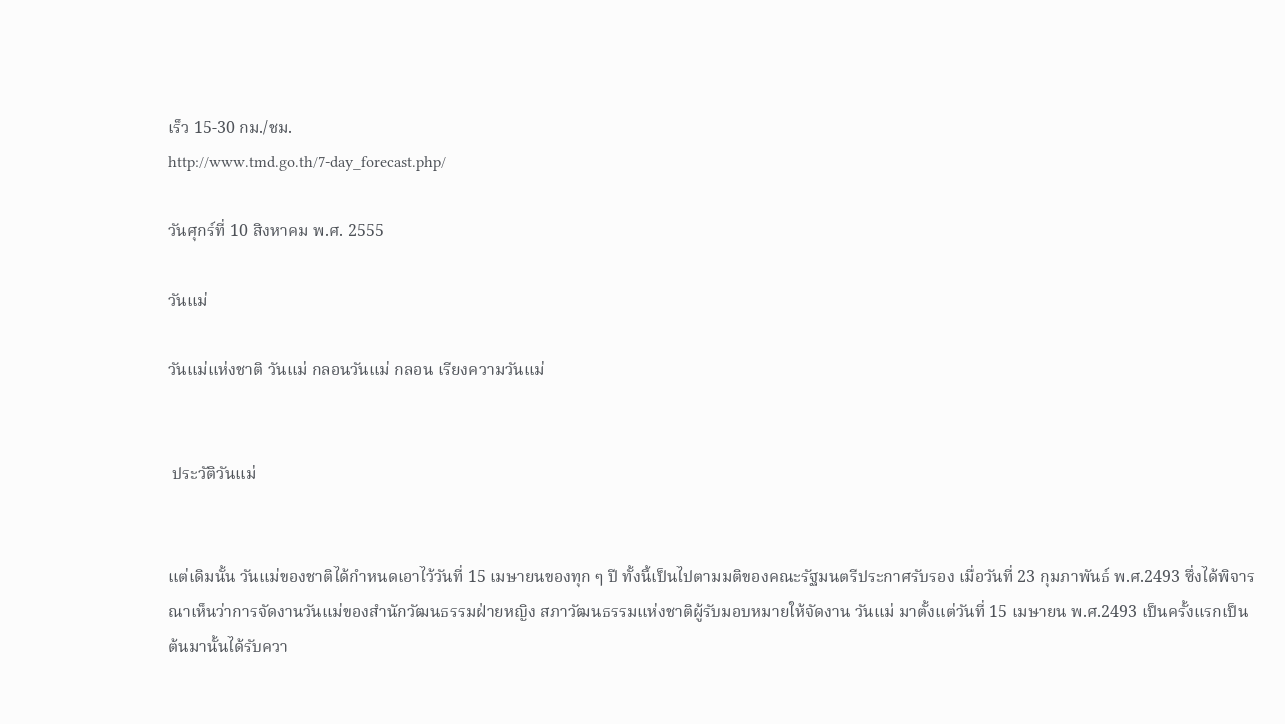เร็ว 15-30 กม./ชม.
http://www.tmd.go.th/7-day_forecast.php/

วันศุกร์ที่ 10 สิงหาคม พ.ศ. 2555

วันแม่

วันแม่แห่งชาติ วันแม่ กลอนวันแม่ กลอน เรียงความวันแม่


 ประวัติวันแม่


แต่เดิมนั้น วันแม่ของชาติได้กำหนดเอาไว้วันที่ 15 เมษายนของทุก ๆ ปี ทั้งนี้เป็นไปตามมติของคณะรัฐมนตรีประกาศรับรอง เมื่อวันที่ 23 กุมภาพันธ์ พ.ศ.2493 ซึ่งได้พิจารณาเห็นว่าการจัดงานวันแม่ของสำนักวัฒนธรรมฝ่ายหญิง สภาวัฒนธรรมแห่งชาติผู้รับมอบหมายให้จัดงาน วันแม่ มาตั้งแต่วันที่ 15 เมษายน พ.ศ.2493 เป็นครั้งแรกเป็นต้นมานั้นได้รับควา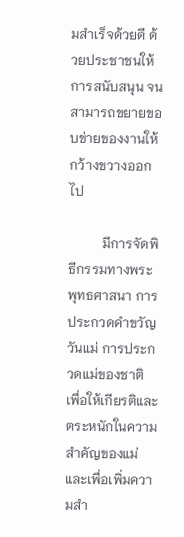มสำเร็จด้วยดี ด้วยประชาชนให้การสนับสนุน จนสามารถขยายขอบข่ายของงานให้กว้างขวางออกไป

          มีการจัดพิธีกรรมทางพระพุทธศาสนา การประกวดคำขวัญวันแม่ การประกวดแม่ของชาติ เพื่อให้เกียรติและตระหนักในความ สำคัญของแม่ และเพื่อเพิ่มความสำ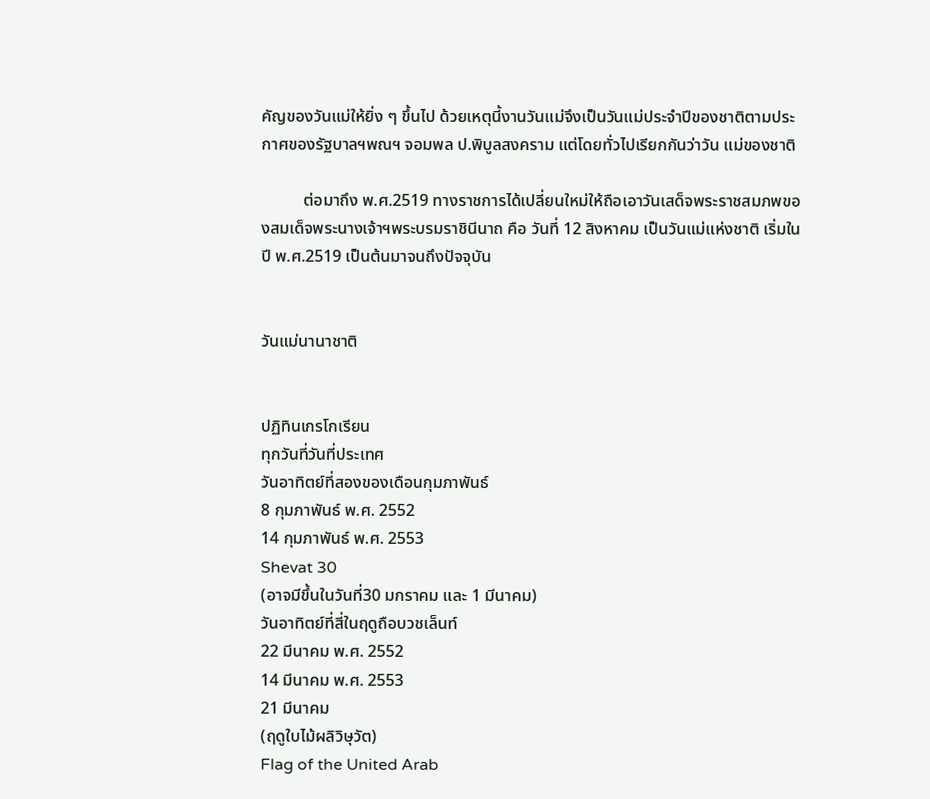คัญของวันแม่ให้ยิ่ง ๆ ขึ้นไป ด้วยเหตุนี้งานวันแม่จึงเป็นวันแม่ประจำปีของชาติตามประกาศของรัฐบาลฯพณฯ จอมพล ป.พิบูลสงคราม แต่โดยทั่วไปเรียกกันว่าวัน แม่ของชาติ

          ต่อมาถึง พ.ศ.2519 ทางราชการได้เปลี่ยนใหม่ให้ถือเอาวันเสด็จพระราชสมภพของสมเด็จพระนางเจ้าฯพระบรมราชินีนาถ คือ วันที่ 12 สิงหาคม เป็นวันแม่แห่งชาติ เริ่มในปี พ.ศ.2519 เป็นต้นมาจนถึงปัจจุบัน


วันแม่นานาชาติ


ปฏิทินเกรโกเรียน
ทุกวันที่วันที่ประเทศ
วันอาทิตย์ที่สองของเดือนกุมภาพันธ์
8 กุมภาพันธ์ พ.ศ. 2552
14 กุมภาพันธ์ พ.ศ. 2553
Shevat 30
(อาจมีขึ้นในวันที่30 มกราคม และ 1 มีนาคม)
วันอาทิตย์ที่สี่ในฤดูถือบวชเล็นท์
22 มีนาคม พ.ศ. 2552
14 มีนาคม พ.ศ. 2553
21 มีนาคม
(ฤดูใบไม้ผลิวิษุวัต)
Flag of the United Arab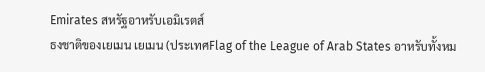Emirates สหรัฐอาหรับเอมิเรตส์
ธงชาติของเยเมน เยเมน (ประเทศFlag of the League of Arab States อาหรับทั้งหม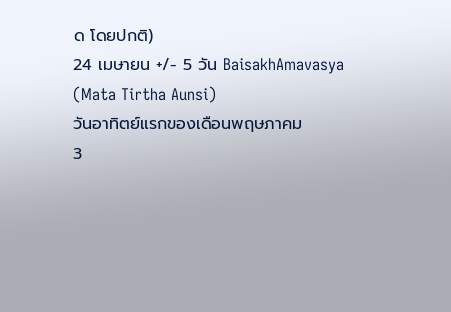ด โดยปกติ)
24 เมษายน +/- 5 วัน BaisakhAmavasya (Mata Tirtha Aunsi)
วันอาทิตย์แรกของเดือนพฤษภาคม
3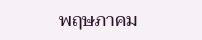พฤษภาคม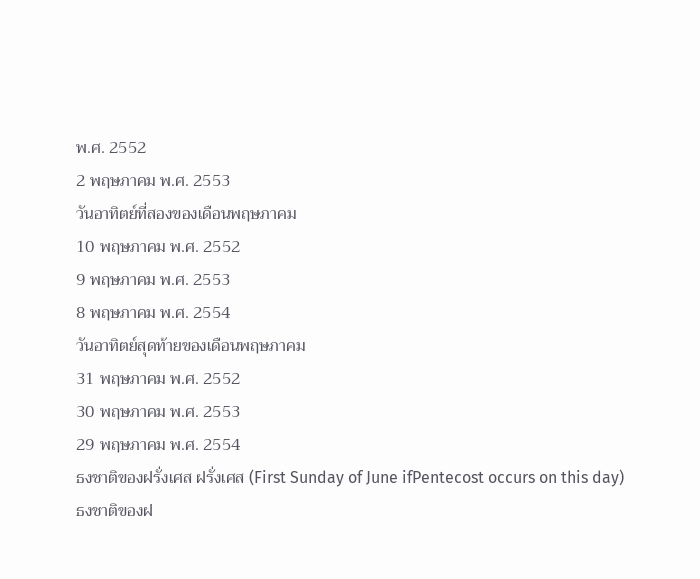พ.ศ. 2552
2 พฤษภาคม พ.ศ. 2553
วันอาทิตย์ที่สองของเดือนพฤษภาคม
10 พฤษภาคม พ.ศ. 2552
9 พฤษภาคม พ.ศ. 2553
8 พฤษภาคม พ.ศ. 2554
วันอาทิตย์สุดท้ายของเดือนพฤษภาคม
31 พฤษภาคม พ.ศ. 2552
30 พฤษภาคม พ.ศ. 2553
29 พฤษภาคม พ.ศ. 2554
ธงชาติของฝรั่งเศส ฝรั่งเศส (First Sunday of June ifPentecost occurs on this day)
ธงชาติของฝ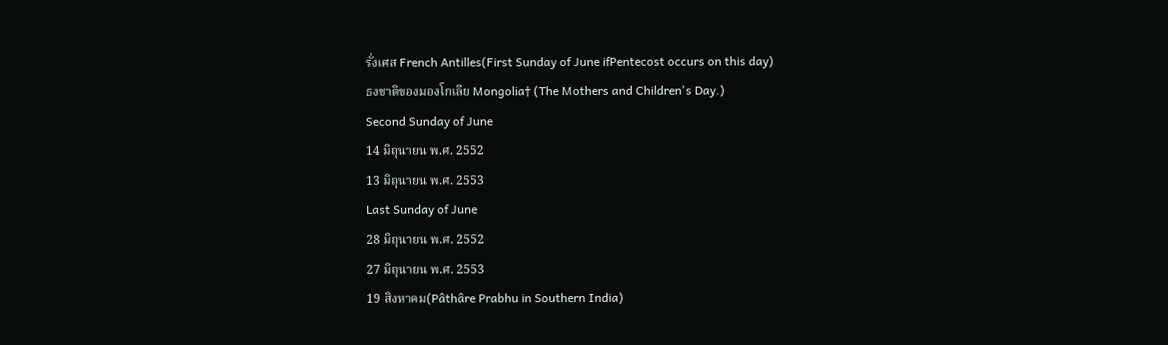รั่งเศส French Antilles(First Sunday of June ifPentecost occurs on this day)
ธงชาติของมองโกเลีย Mongolia† (The Mothers and Children's Day.)
Second Sunday of June
14 มิถุนายน พ.ศ. 2552
13 มิถุนายน พ.ศ. 2553
Last Sunday of June
28 มิถุนายน พ.ศ. 2552
27 มิถุนายน พ.ศ. 2553
19 สิงหาคม(Pâthâre Prabhu in Southern India)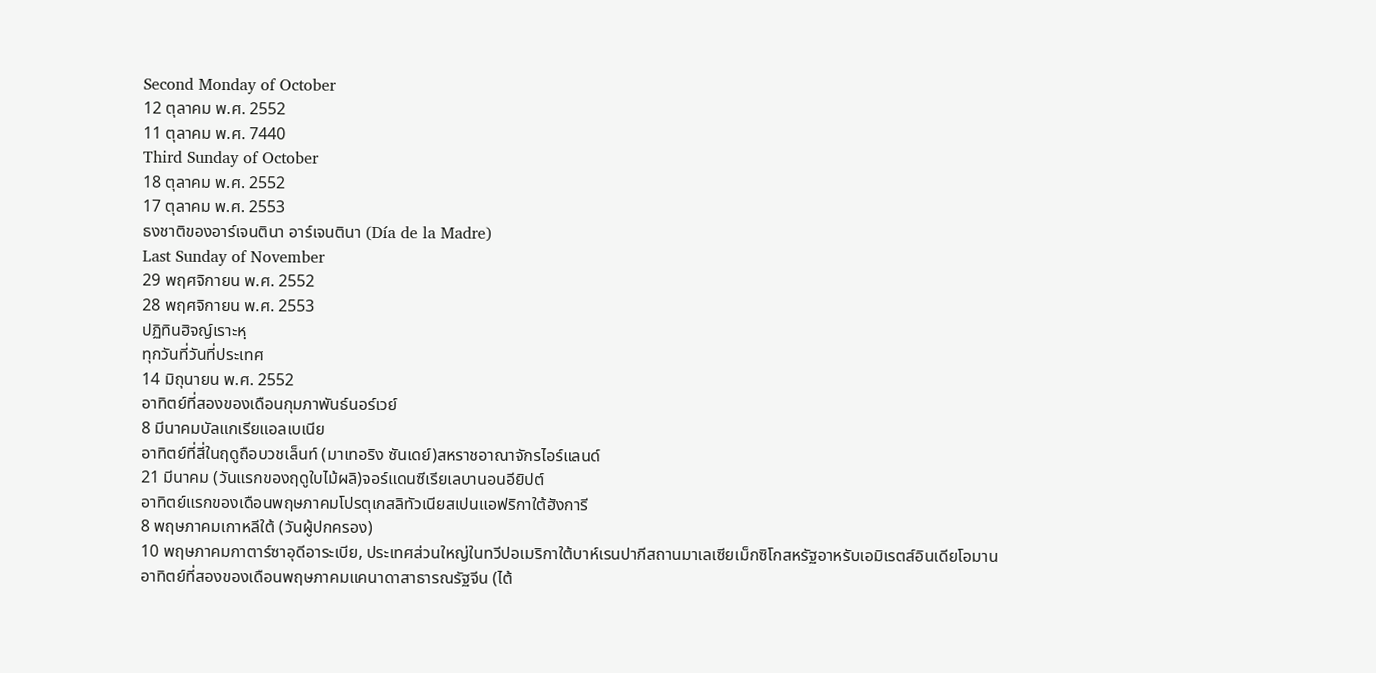Second Monday of October
12 ตุลาคม พ.ศ. 2552
11 ตุลาคม พ.ศ. 7440
Third Sunday of October
18 ตุลาคม พ.ศ. 2552
17 ตุลาคม พ.ศ. 2553
ธงชาติของอาร์เจนตินา อาร์เจนตินา (Día de la Madre)
Last Sunday of November
29 พฤศจิกายน พ.ศ. 2552
28 พฤศจิกายน พ.ศ. 2553
ปฏิทินฮิจญ์เราะหฺ
ทุกวันที่วันที่ประเทศ
14 มิถุนายน พ.ศ. 2552
อาทิตย์ที่สองของเดือนกุมภาพันธ์นอร์เวย์
8 มีนาคมบัลแกเรียแอลเบเนีย
อาทิตย์ที่สี่ในฤดูถือบวชเล็นท์ (มาเทอริง ซันเดย์)สหราชอาณาจักรไอร์แลนด์
21 มีนาคม (วันแรกของฤดูใบไม้ผลิ)จอร์แดนซีเรียเลบานอนอียิปต์
อาทิตย์แรกของเดือนพฤษภาคมโปรตุเกสลิทัวเนียสเปนแอฟริกาใต้ฮังการี
8 พฤษภาคมเกาหลีใต้ (วันผู้ปกครอง)
10 พฤษภาคมกาตาร์ซาอุดีอาระเบีย, ประเทศส่วนใหญ่ในทวีปอเมริกาใต้บาห์เรนปากีสถานมาเลเซียเม็กซิโกสหรัฐอาหรับเอมิเรตส์อินเดียโอมาน
อาทิตย์ที่สองของเดือนพฤษภาคมแคนาดาสาธารณรัฐจีน (ไต้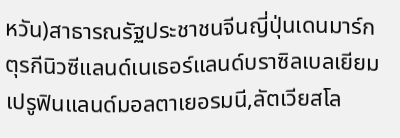หวัน)สาธารณรัฐประชาชนจีนญี่ปุ่นเดนมาร์กตุรกีนิวซีแลนด์เนเธอร์แลนด์บราซิลเบลเยียมเปรูฟินแลนด์มอลตาเยอรมนี,ลัตเวียสโล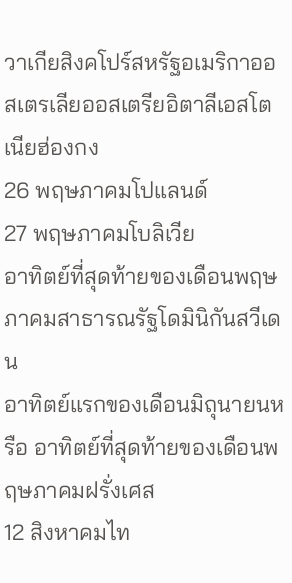วาเกียสิงคโปร์สหรัฐอเมริกาออสเตรเลียออสเตรียอิตาลีเอสโตเนียฮ่องกง
26 พฤษภาคมโปแลนด์
27 พฤษภาคมโบลิเวีย
อาทิตย์ที่สุดท้ายของเดือนพฤษภาคมสาธารณรัฐโดมินิกันสวีเดน
อาทิตย์แรกของเดือนมิถุนายนหรือ อาทิตย์ที่สุดท้ายของเดือนพฤษภาคมฝรั่งเศส
12 สิงหาคมไท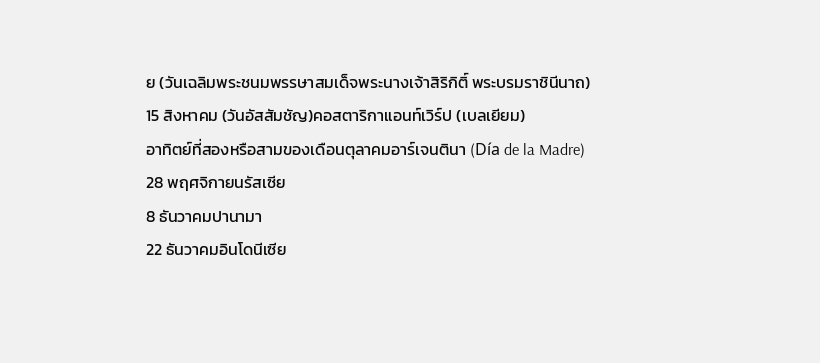ย (วันเฉลิมพระชนมพรรษาสมเด็จพระนางเจ้าสิริกิติ์ พระบรมราชินีนาถ)
15 สิงหาคม (วันอัสสัมชัญ)คอสตาริกาแอนท์เวิร์ป (เบลเยียม)
อาทิตย์ที่สองหรือสามของเดือนตุลาคมอาร์เจนตินา (Día de la Madre)
28 พฤศจิกายนรัสเซีย
8 ธันวาคมปานามา
22 ธันวาคมอินโดนีเซีย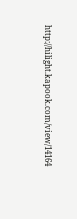http://hilight.kapook.com/view/14164